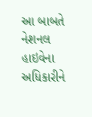આ બાબતે નેશનલ હાઇવેના અધિકારીને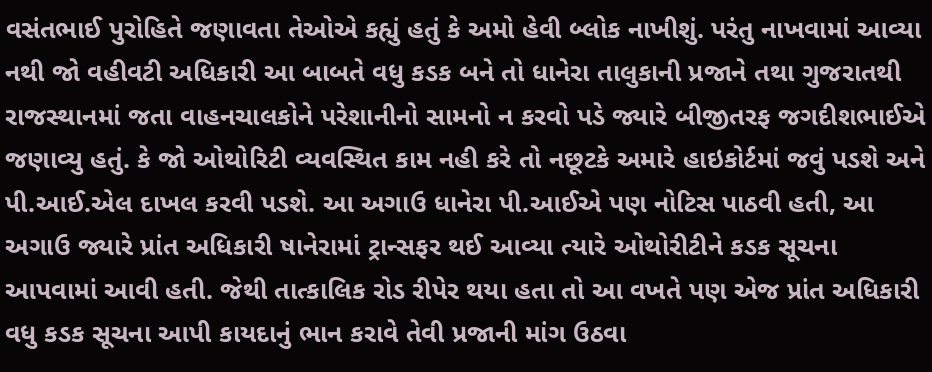વસંતભાઈ પુરોહિતે જણાવતા તેઓએ કહ્યું હતું કે અમો હેવી બ્લોક નાખીશું. પરંતુ નાખવામાં આવ્યા નથી જો વહીવટી અધિકારી આ બાબતે વધુ કડક બને તો ધાનેરા તાલુકાની પ્રજાને તથા ગુજરાતથી રાજસ્થાનમાં જતા વાહનચાલકોને પરેશાનીનો સામનો ન કરવો પડે જ્યારે બીજીતરફ જગદીશભાઈએ જણાવ્યુ હતું. કે જો ઓથોરિટી વ્યવસ્થિત કામ નહી કરે તો નછૂટકે અમારે હાઇકોર્ટમાં જવું પડશે અને પી.આઈ.એલ દાખલ કરવી પડશે. આ અગાઉ ધાનેરા પી.આઈએ પણ નોટિસ પાઠવી હતી, આ અગાઉ જ્યારે પ્રાંત અધિકારી ષાનેરામાં ટ્રાન્સફર થઈ આવ્યા ત્યારે ઓથોરીટીને કડક સૂચના આપવામાં આવી હતી. જેથી તાત્કાલિક રોડ રીપેર થયા હતા તો આ વખતે પણ એજ પ્રાંત અધિકારી વધુ કડક સૂચના આપી કાયદાનું ભાન કરાવે તેવી પ્રજાની માંગ ઉઠવા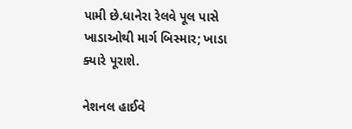પામી છે.ધાનેરા રેલવે પૂલ પાસે ખાડાઓથી માર્ગ બિસ્માર; ખાડા ક્યારે પૂરાશે.

નેશનલ હાઈવે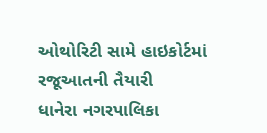ઓથોરિટી સામે હાઇકોર્ટમાં રજૂઆતની તૈયારી
ધાનેરા નગરપાલિકા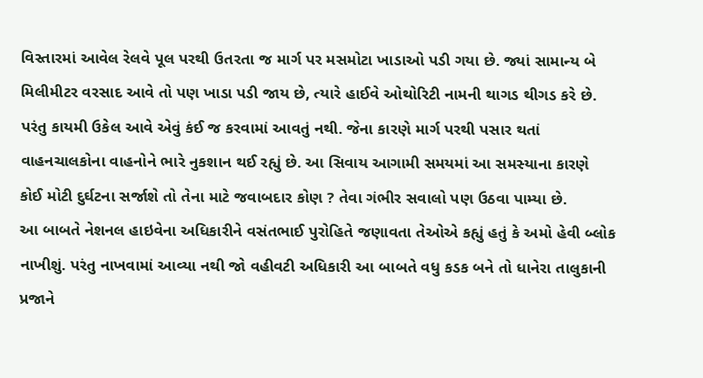વિસ્તારમાં આવેલ રેલવે પૂલ પરથી ઉતરતા જ માર્ગ પર મસમોટા ખાડાઓ પડી ગયા છે. જ્યાં સામાન્ય બે મિલીમીટર વરસાદ આવે તો પણ ખાડા પડી જાય છે, ત્યારે હાઈવે ઓથોરિટી નામની થાગડ થીગડ કરે છે. પરંતુ કાયમી ઉકેલ આવે એવું કંઈ જ કરવામાં આવતું નથી. જેના કારણે માર્ગ પરથી પસાર થતાં વાહનચાલકોના વાહનોને ભારે નુકશાન થઈ રહ્યું છે. આ સિવાય આગામી સમયમાં આ સમસ્યાના કારણે કોઈ મોટી દુર્ઘટના સર્જાશે તો તેના માટે જવાબદાર કોણ ? તેવા ગંભીર સવાલો પણ ઉઠવા પામ્યા છે.
આ બાબતે નેશનલ હાઇવેના અધિકારીને વસંતભાઈ પુરોહિતે જણાવતા તેઓએ કહ્યું હતું કે અમો હેવી બ્લોક નાખીશું. પરંતુ નાખવામાં આવ્યા નથી જો વહીવટી અધિકારી આ બાબતે વધુ કડક બને તો ધાનેરા તાલુકાની પ્રજાને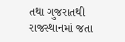તથા ગુજરાતથી રાજસ્થાનમાં જતા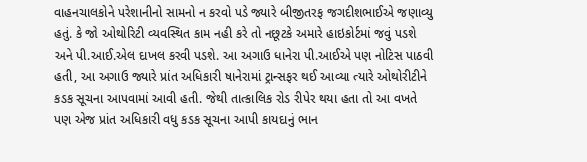વાહનચાલકોને પરેશાનીનો સામનો ન કરવો પડે જ્યારે બીજીતરફ જગદીશભાઈએ જણાવ્યુ હતું. કે જો ઓથોરિટી વ્યવસ્થિત કામ નહી કરે તો નછૂટકે અમારે હાઇકોર્ટમાં જવું પડશે અને પી.આઈ.એલ દાખલ કરવી પડશે. આ અગાઉ ધાનેરા પી.આઈએ પણ નોટિસ પાઠવી હતી, આ અગાઉ જ્યારે પ્રાંત અધિકારી ષાનેરામાં ટ્રાન્સફર થઈ આવ્યા ત્યારે ઓથોરીટીને કડક સૂચના આપવામાં આવી હતી. જેથી તાત્કાલિક રોડ રીપેર થયા હતા તો આ વખતે પણ એજ પ્રાંત અધિકારી વધુ કડક સૂચના આપી કાયદાનું ભાન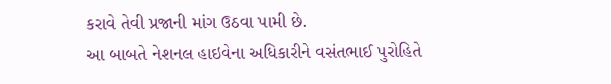કરાવે તેવી પ્રજાની માંગ ઉઠવા પામી છે.
આ બાબતે નેશનલ હાઇવેના અધિકારીને વસંતભાઈ પુરોહિતે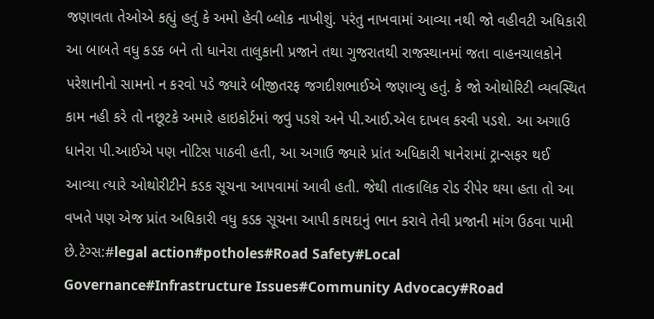જણાવતા તેઓએ કહ્યું હતું કે અમો હેવી બ્લોક નાખીશું. પરંતુ નાખવામાં આવ્યા નથી જો વહીવટી અધિકારી આ બાબતે વધુ કડક બને તો ધાનેરા તાલુકાની પ્રજાને તથા ગુજરાતથી રાજસ્થાનમાં જતા વાહનચાલકોને પરેશાનીનો સામનો ન કરવો પડે જ્યારે બીજીતરફ જગદીશભાઈએ જણાવ્યુ હતું. કે જો ઓથોરિટી વ્યવસ્થિત કામ નહી કરે તો નછૂટકે અમારે હાઇકોર્ટમાં જવું પડશે અને પી.આઈ.એલ દાખલ કરવી પડશે. આ અગાઉ ધાનેરા પી.આઈએ પણ નોટિસ પાઠવી હતી, આ અગાઉ જ્યારે પ્રાંત અધિકારી ષાનેરામાં ટ્રાન્સફર થઈ આવ્યા ત્યારે ઓથોરીટીને કડક સૂચના આપવામાં આવી હતી. જેથી તાત્કાલિક રોડ રીપેર થયા હતા તો આ વખતે પણ એજ પ્રાંત અધિકારી વધુ કડક સૂચના આપી કાયદાનું ભાન કરાવે તેવી પ્રજાની માંગ ઉઠવા પામી છે.ટેગ્સ:#legal action#potholes#Road Safety#Local Governance#Infrastructure Issues#Community Advocacy#Road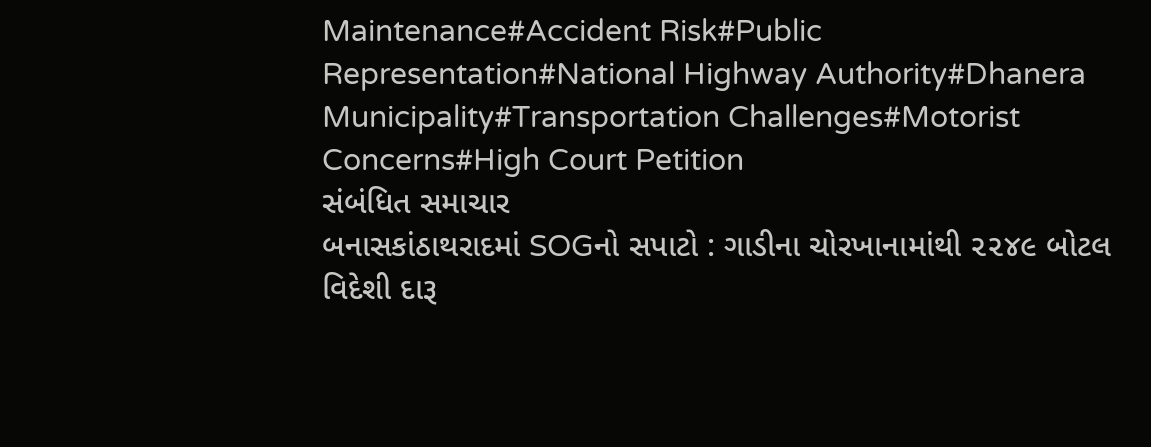Maintenance#Accident Risk#Public Representation#National Highway Authority#Dhanera Municipality#Transportation Challenges#Motorist Concerns#High Court Petition
સંબંધિત સમાચાર
બનાસકાંઠાથરાદમાં SOGનો સપાટો : ગાડીના ચોરખાનામાંથી ૨૨૪૯ બોટલ વિદેશી દારૂ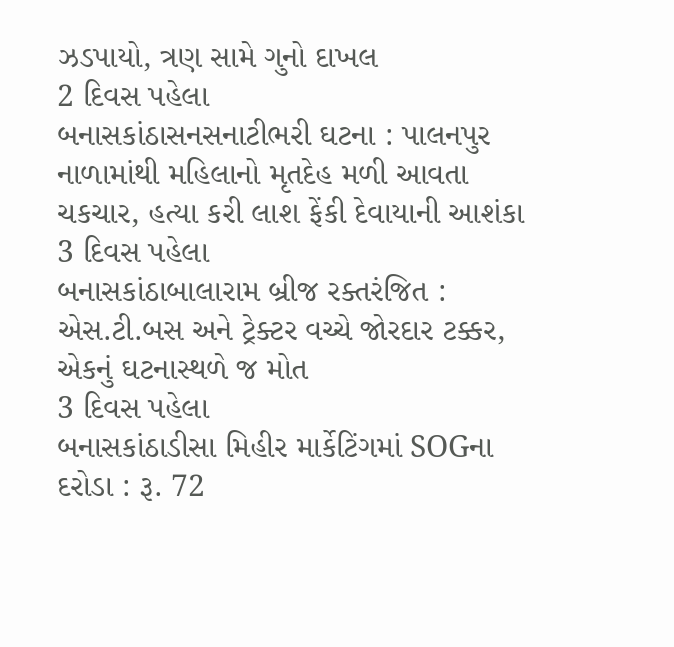ઝડપાયો, ત્રણ સામે ગુનો દાખલ
2 દિવસ પહેલા
બનાસકાંઠાસનસનાટીભરી ઘટના : પાલનપુર નાળામાંથી મહિલાનો મૃતદેહ મળી આવતા ચકચાર, હત્યા કરી લાશ ફેંકી દેવાયાની આશંકા
3 દિવસ પહેલા
બનાસકાંઠાબાલારામ બ્રીજ રક્તરંજિત : એસ.ટી.બસ અને ટ્રેક્ટર વચ્ચે જોરદાર ટક્કર, એકનું ઘટનાસ્થળે જ મોત
3 દિવસ પહેલા
બનાસકાંઠાડીસા મિહીર માર્કેટિંગમાં SOGના દરોડા : રૂ. 72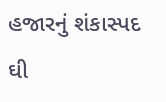હજારનું શંકાસ્પદ ઘી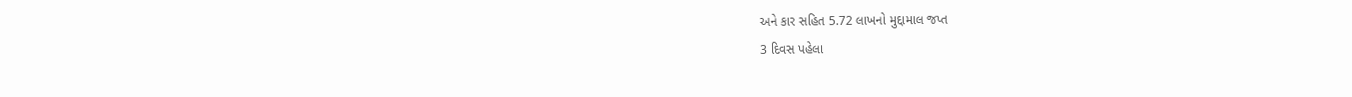અને કાર સહિત 5.72 લાખનો મુદ્દામાલ જપ્ત
3 દિવસ પહેલા